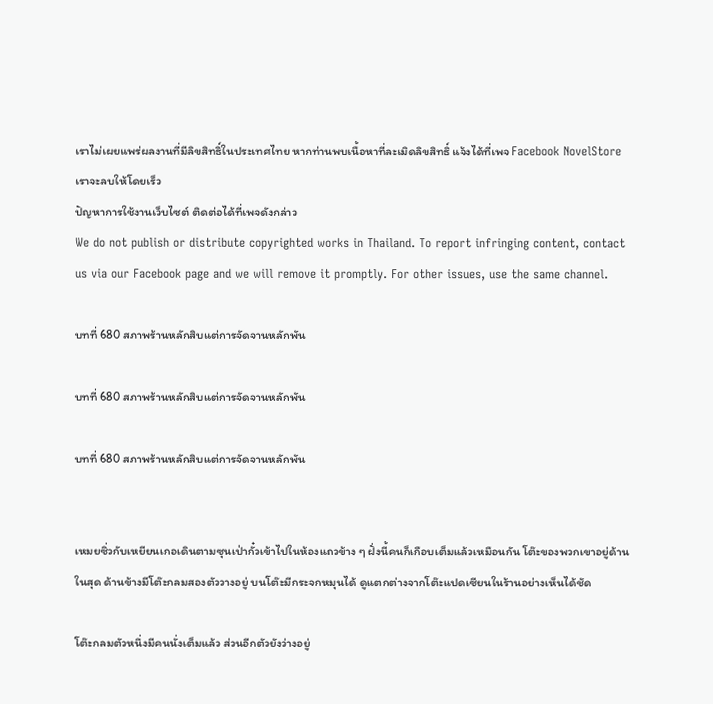เราไม่เผยแพร่ผลงานที่มีลิขสิทธิ์ในประเทศไทย หากท่านพบเนื้อหาที่ละเมิดลิขสิทธิ์ แจ้งได้ที่เพจ Facebook NovelStore เราจะลบให้โดยเร็ว
ปัญหาการใช้งานเว็บไซต์ ติดต่อได้ที่เพจดังกล่าว
We do not publish or distribute copyrighted works in Thailand. To report infringing content, contact us via our Facebook page and we will remove it promptly. For other issues, use the same channel.

บทที่ 680 สภาพร้านหลักสิบแต่การจัดจานหลักพัน

บทที่ 680 สภาพร้านหลักสิบแต่การจัดจานหลักพัน

บทที่ 680 สภาพร้านหลักสิบแต่การจัดจานหลักพัน


เหมยซิ่วกับเหยียนเกอเดินตามซุนเป่ากั๋วเข้าไปในห้องแถวข้าง ๆ ฝั่งนี้คนก็เกือบเต็มแล้วเหมือนกัน โต๊ะของพวกเขาอยู่ด้านในสุด ด้านข้างมีโต๊ะกลมสองตัววางอยู่ บนโต๊ะมีกระจกหมุนได้ ดูแตกต่างจากโต๊ะแปดเซียนในร้านอย่างเห็นได้ชัด

โต๊ะกลมตัวหนึ่งมีคนนั่งเต็มแล้ว ส่วนอีกตัวยังว่างอยู่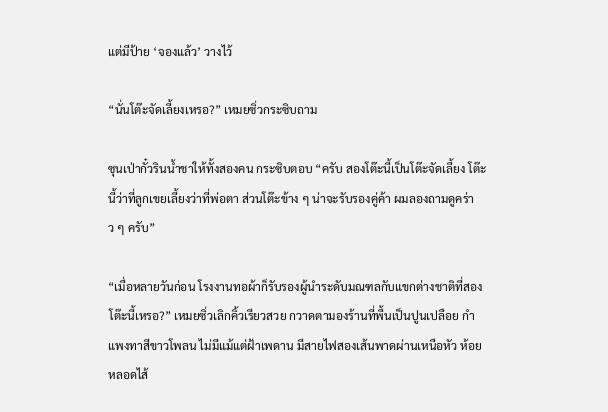แต่มีป้าย ‘จองแล้ว’ วางไว้

“นั่นโต๊ะจัดเลี้ยงเหรอ?” เหมยซิ่วกระซิบถาม

ซุนเป่ากั๋วรินน้ำชาให้ทั้งสองคน กระซิบตอบ “ครับ สองโต๊ะนี้เป็นโต๊ะจัดเลี้ยง โต๊ะนี้ว่าที่ลูกเขยเลี้ยงว่าที่พ่อตา ส่วนโต๊ะข้าง ๆ น่าจะรับรองคู่ค้า ผมลองถามดูคร่าว ๆ ครับ”

“เมื่อหลายวันก่อน โรงงานทอผ้าก็รับรองผู้นำระดับมณฑลกับแขกต่างชาติที่สองโต๊ะนี้เหรอ?” เหมยซิ่วเลิกคิ้วเรียวสวย กวาดตามองร้านที่พื้นเป็นปูนเปลือย กำแพงทาสีขาวโพลน ไม่มีแม้แต่ฝ้าเพดาน มีสายไฟสองเส้นพาดผ่านเหนือหัว ห้อยหลอดไส้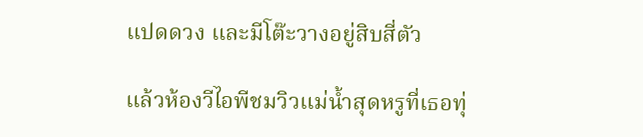แปดดวง และมีโต๊ะวางอยู่สิบสี่ตัว

แล้วห้องวีไอพีชมวิวแม่น้ำสุดหรูที่เธอทุ่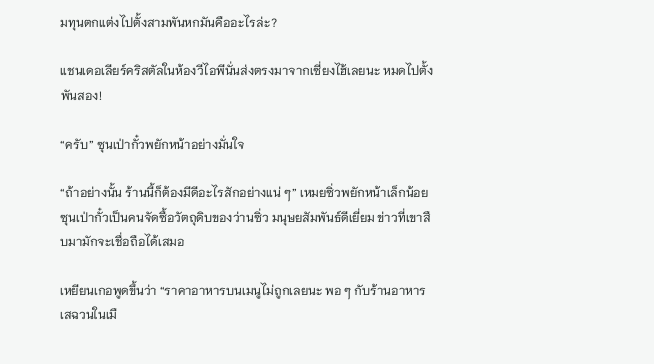มทุนตกแต่งไปตั้งสามพันหกมันคืออะไรล่ะ?

แชนเดอเลียร์คริสตัลในห้องวีไอพีนั่นส่งตรงมาจากเซี่ยงไฮ้เลยนะ หมดไปตั้งพันสอง!

“ครับ” ซุนเป่ากั๋วพยักหน้าอย่างมั่นใจ

“ถ้าอย่างนั้น ร้านนี้ก็ต้องมีดีอะไรสักอย่างแน่ ๆ” เหมยซิ่วพยักหน้าเล็กน้อย ซุนเป่ากั๋วเป็นคนจัดซื้อวัตถุดิบของว่านซิ่ว มนุษยสัมพันธ์ดีเยี่ยม ข่าวที่เขาสืบมามักจะเชื่อถือได้เสมอ

เหยียนเกอพูดขึ้นว่า “ราคาอาหารบนเมนูไม่ถูกเลยนะ พอ ๆ กับร้านอาหารเสฉวนในเมื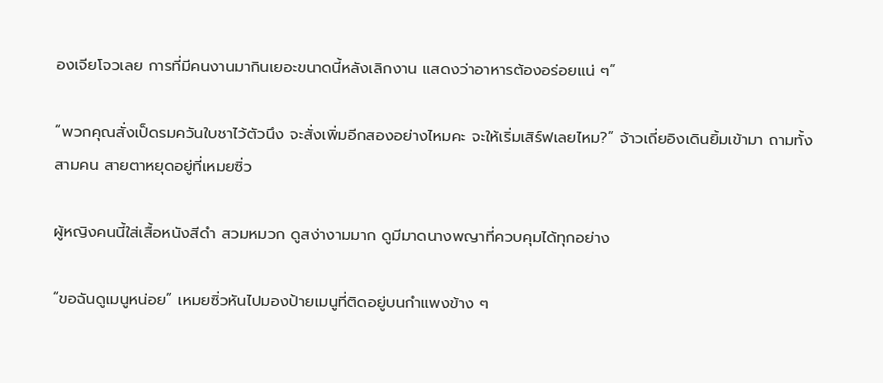องเจียโจวเลย การที่มีคนงานมากินเยอะขนาดนี้หลังเลิกงาน แสดงว่าอาหารต้องอร่อยแน่ ๆ”

“พวกคุณสั่งเป็ดรมควันใบชาไว้ตัวนึง จะสั่งเพิ่มอีกสองอย่างไหมคะ จะให้เริ่มเสิร์ฟเลยไหม?” จ้าวเถี่ยอิงเดินยิ้มเข้ามา ถามทั้งสามคน สายตาหยุดอยู่ที่เหมยซิ่ว

ผู้หญิงคนนี้ใส่เสื้อหนังสีดำ สวมหมวก ดูสง่างามมาก ดูมีมาดนางพญาที่ควบคุมได้ทุกอย่าง

“ขอฉันดูเมนูหน่อย” เหมยซิ่วหันไปมองป้ายเมนูที่ติดอยู่บนกำแพงข้าง ๆ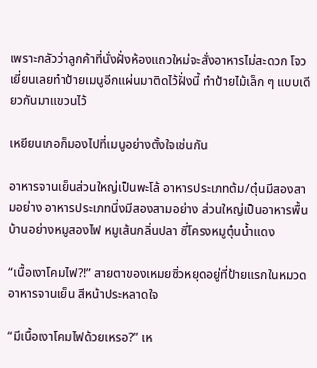เพราะกลัวว่าลูกค้าที่นั่งฝั่งห้องแถวใหม่จะสั่งอาหารไม่สะดวก โจวเยี่ยนเลยทำป้ายเมนูอีกแผ่นมาติดไว้ฝั่งนี้ ทำป้ายไม้เล็ก ๆ แบบเดียวกันมาแขวนไว้

เหยียนเกอก็มองไปที่เมนูอย่างตั้งใจเช่นกัน

อาหารจานเย็นส่วนใหญ่เป็นพะโล้ อาหารประเภทต้ม/ตุ๋นมีสองสามอย่าง อาหารประเภทนึ่งมีสองสามอย่าง ส่วนใหญ่เป็นอาหารพื้นบ้านอย่างหมูสองไฟ หมูเส้นกลิ่นปลา ซี่โครงหมูตุ๋นน้ำแดง

“เนื้อเงาโคมไฟ?!” สายตาของเหมยซิ่วหยุดอยู่ที่ป้ายแรกในหมวดอาหารจานเย็น สีหน้าประหลาดใจ

“มีเนื้อเงาโคมไฟด้วยเหรอ?” เห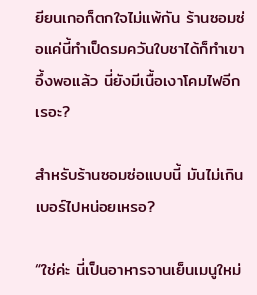ยียนเกอก็ตกใจไม่แพ้กัน ร้านซอมซ่อแค่นี้ทำเป็ดรมควันใบชาได้ก็ทำเขาอึ้งพอแล้ว นี่ยังมีเนื้อเงาโคมไฟอีกเรอะ?

สำหรับร้านซอมซ่อแบบนี้ มันไม่เกินเบอร์ไปหน่อยเหรอ?

“ใช่ค่ะ นี่เป็นอาหารจานเย็นเมนูใหม่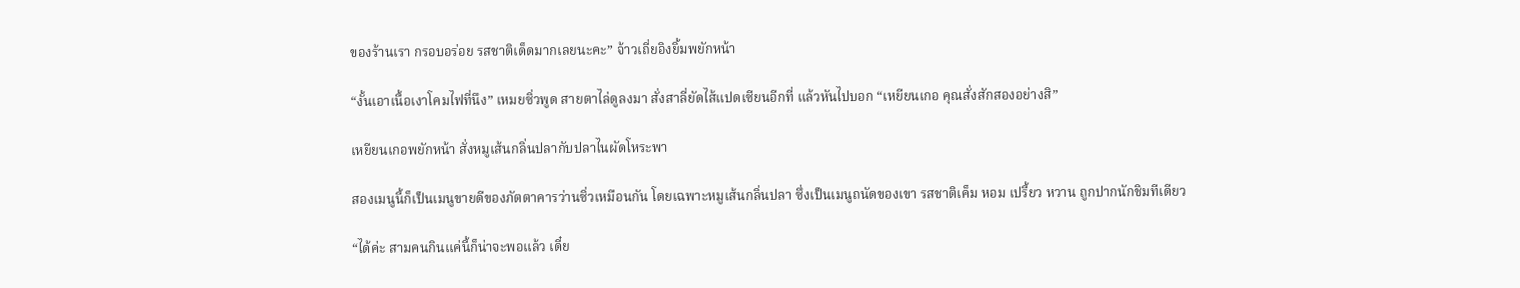ของร้านเรา กรอบอร่อย รสชาติเด็ดมากเลยนะคะ” จ้าวเถี่ยอิงยิ้มพยักหน้า

“งั้นเอาเนื้อเงาโคมไฟที่นึง” เหมยซิ่วพูด สายตาไล่ดูลงมา สั่งสาลี่ยัดไส้แปดเซียนอีกที่ แล้วหันไปบอก “เหยียนเกอ คุณสั่งสักสองอย่างสิ”

เหยียนเกอพยักหน้า สั่งหมูเส้นกลิ่นปลากับปลาไนผัดโหระพา

สองเมนูนี้ก็เป็นเมนูขายดีของภัตตาคารว่านซิ่วเหมือนกัน โดยเฉพาะหมูเส้นกลิ่นปลา ซึ่งเป็นเมนูถนัดของเขา รสชาติเค็ม หอม เปรี้ยว หวาน ถูกปากนักชิมทีเดียว

“ได้ค่ะ สามคนกินแค่นี้ก็น่าจะพอแล้ว เดี๋ย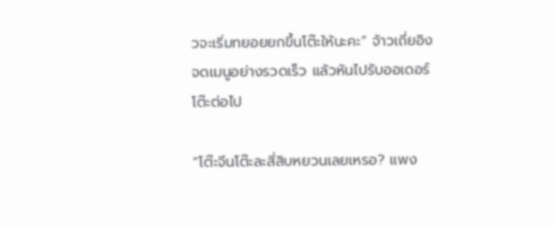วจะเริ่มทยอยยกขึ้นโต๊ะให้นะคะ” จ้าวเถี่ยอิงจดเมนูอย่างรวดเร็ว แล้วหันไปรับออเดอร์โต๊ะต่อไป

“โต๊ะจีนโต๊ะละสี่สิบหยวนเลยเหรอ? แพง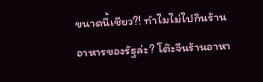ขนาดนี้เชียว?! ทำไมไม่ไปกินร้านอาหารของรัฐล่ะ? โต๊ะจีนร้านอาหา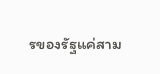รของรัฐแค่สาม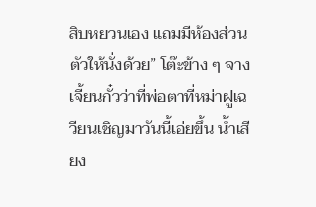สิบหยวนเอง แถมมีห้องส่วนตัวให้นั่งด้วย” โต๊ะข้าง ๆ จางเจี้ยนกั๋วว่าที่พ่อตาที่หม่าฝูเฉวียนเชิญมาวันนี้เอ่ยขึ้น น้ำเสียง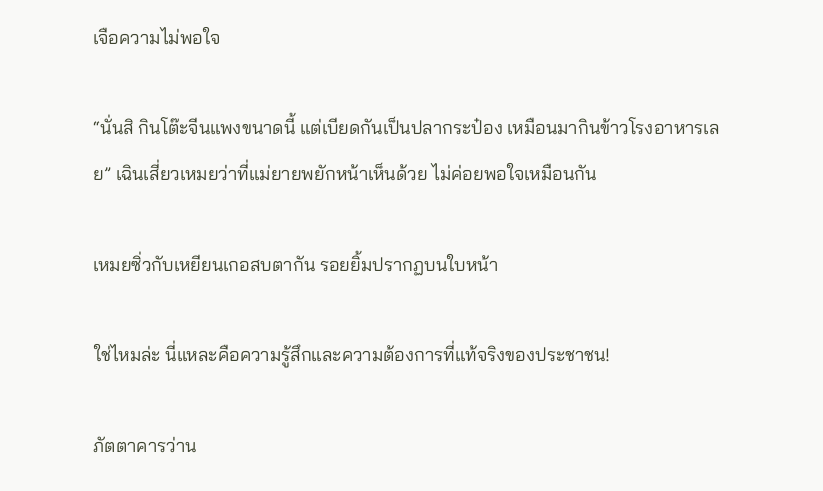เจือความไม่พอใจ

“นั่นสิ กินโต๊ะจีนแพงขนาดนี้ แต่เบียดกันเป็นปลากระป๋อง เหมือนมากินข้าวโรงอาหารเลย” เฉินเสี่ยวเหมยว่าที่แม่ยายพยักหน้าเห็นด้วย ไม่ค่อยพอใจเหมือนกัน

เหมยซิ่วกับเหยียนเกอสบตากัน รอยยิ้มปรากฏบนใบหน้า

ใช่ไหมล่ะ นี่แหละคือความรู้สึกและความต้องการที่แท้จริงของประชาชน!

ภัตตาคารว่าน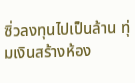ซิ่วลงทุนไปเป็นล้าน ทุ่มเงินสร้างห้อง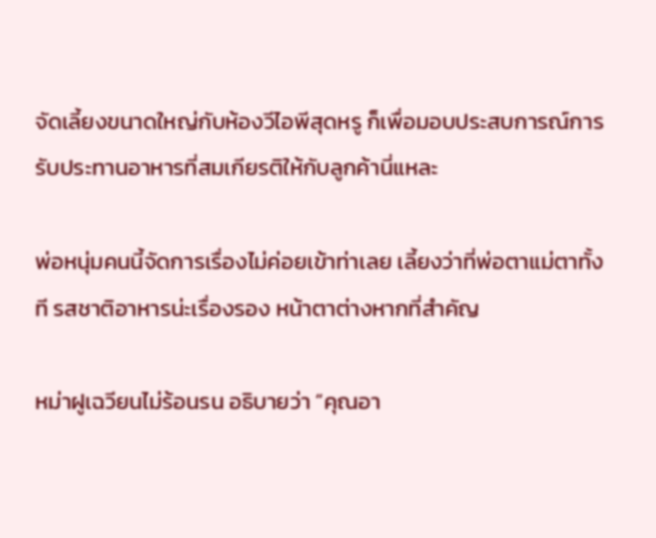จัดเลี้ยงขนาดใหญ่กับห้องวีไอพีสุดหรู ก็เพื่อมอบประสบการณ์การรับประทานอาหารที่สมเกียรติให้กับลูกค้านี่แหละ

พ่อหนุ่มคนนี้จัดการเรื่องไม่ค่อยเข้าท่าเลย เลี้ยงว่าที่พ่อตาแม่ตาทั้งที รสชาติอาหารน่ะเรื่องรอง หน้าตาต่างหากที่สำคัญ

หม่าฝูเฉวียนไม่ร้อนรน อธิบายว่า “คุณอา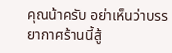คุณน้าครับ อย่าเห็นว่าบรรยากาศร้านนี้สู้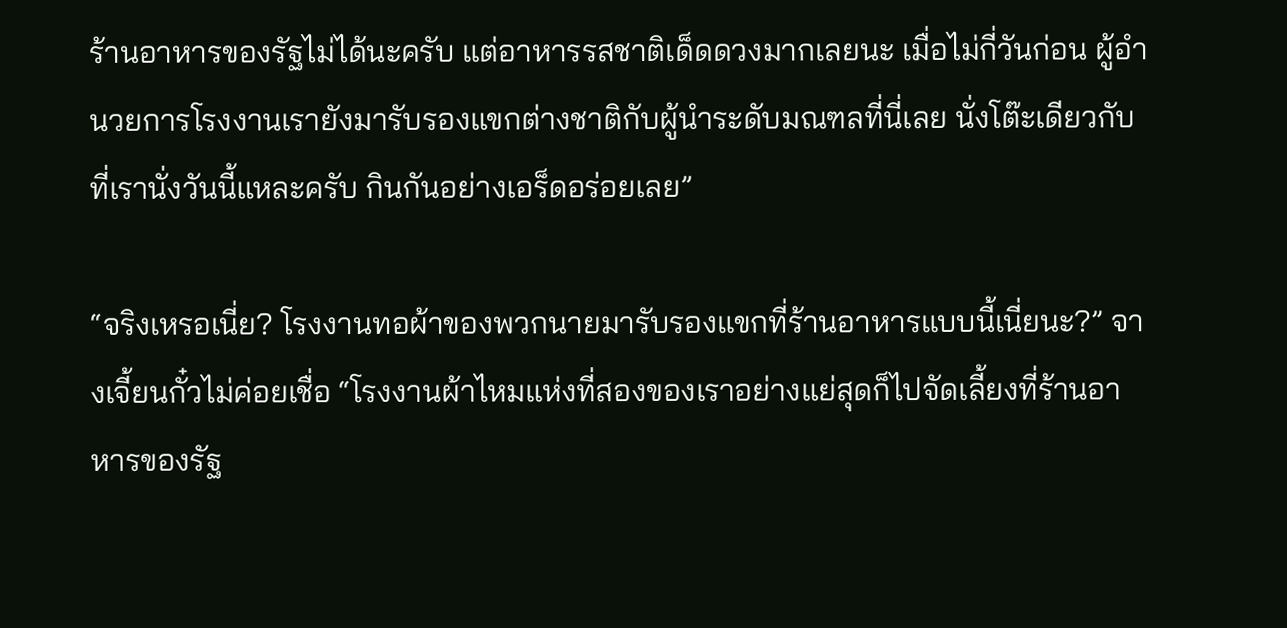ร้านอาหารของรัฐไม่ได้นะครับ แต่อาหารรสชาติเด็ดดวงมากเลยนะ เมื่อไม่กี่วันก่อน ผู้อำนวยการโรงงานเรายังมารับรองแขกต่างชาติกับผู้นำระดับมณฑลที่นี่เลย นั่งโต๊ะเดียวกับที่เรานั่งวันนี้แหละครับ กินกันอย่างเอร็ดอร่อยเลย”

“จริงเหรอเนี่ย? โรงงานทอผ้าของพวกนายมารับรองแขกที่ร้านอาหารแบบนี้เนี่ยนะ?” จางเจี้ยนกั๋วไม่ค่อยเชื่อ “โรงงานผ้าไหมแห่งที่สองของเราอย่างแย่สุดก็ไปจัดเลี้ยงที่ร้านอาหารของรัฐ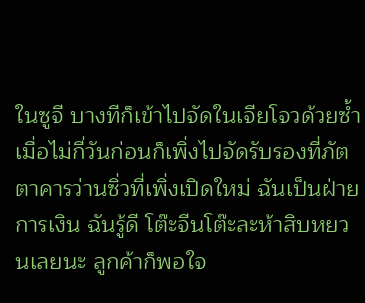ในซูจี บางทีก็เข้าไปจัดในเจียโจวด้วยซ้ำ เมื่อไม่กี่วันก่อนก็เพิ่งไปจัดรับรองที่ภัตตาคารว่านซิ่วที่เพิ่งเปิดใหม่ ฉันเป็นฝ่ายการเงิน ฉันรู้ดี โต๊ะจีนโต๊ะละห้าสิบหยวนเลยนะ ลูกค้าก็พอใจ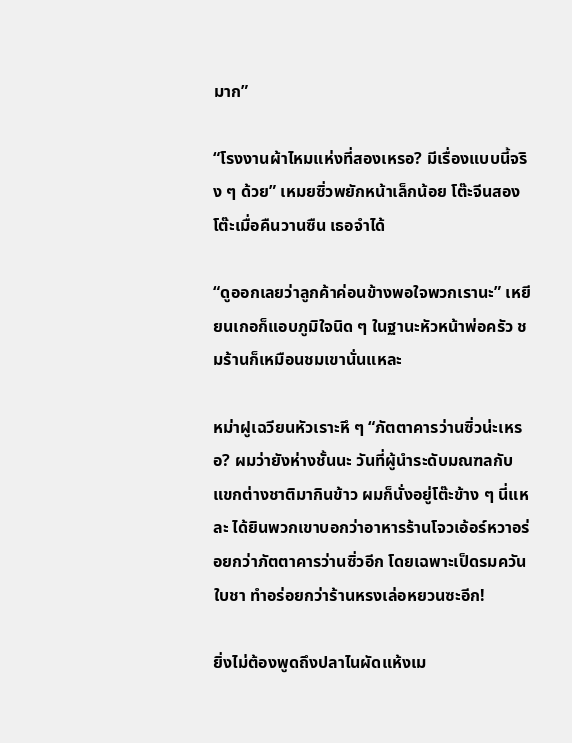มาก”

“โรงงานผ้าไหมแห่งที่สองเหรอ? มีเรื่องแบบนี้จริง ๆ ด้วย” เหมยซิ่วพยักหน้าเล็กน้อย โต๊ะจีนสองโต๊ะเมื่อคืนวานซืน เธอจำได้

“ดูออกเลยว่าลูกค้าค่อนข้างพอใจพวกเรานะ” เหยียนเกอก็แอบภูมิใจนิด ๆ ในฐานะหัวหน้าพ่อครัว ชมร้านก็เหมือนชมเขานั่นแหละ

หม่าฝูเฉวียนหัวเราะหึ ๆ “ภัตตาคารว่านซิ่วน่ะเหรอ? ผมว่ายังห่างชั้นนะ วันที่ผู้นำระดับมณฑลกับแขกต่างชาติมากินข้าว ผมก็นั่งอยู่โต๊ะข้าง ๆ นี่แหละ ได้ยินพวกเขาบอกว่าอาหารร้านโจวเอ้อร์หวาอร่อยกว่าภัตตาคารว่านซิ่วอีก โดยเฉพาะเป็ดรมควันใบชา ทำอร่อยกว่าร้านหรงเล่อหยวนซะอีก!

ยิ่งไม่ต้องพูดถึงปลาไนผัดแห้งเม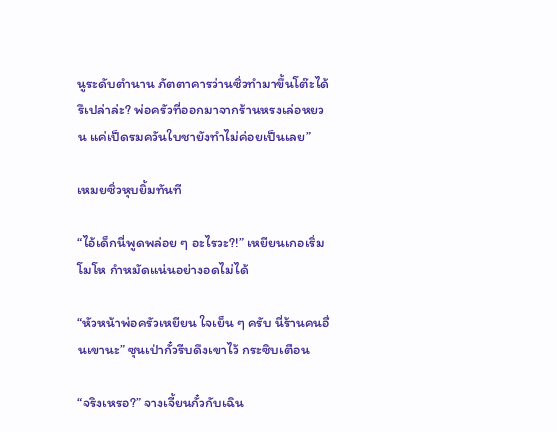นูระดับตำนาน ภัตตาคารว่านซิ่วทำมาขึ้นโต๊ะได้รึเปล่าล่ะ? พ่อครัวที่ออกมาจากร้านหรงเล่อหยวน แค่เป็ดรมควันใบชายังทำไม่ค่อยเป็นเลย”

เหมยซิ่วหุบยิ้มทันที

“ไอ้เด็กนี่พูดพล่อย ๆ อะไรวะ?!” เหยียนเกอเริ่มโมโห กำหมัดแน่นอย่างอดไม่ได้

“หัวหน้าพ่อครัวเหยียน ใจเย็น ๆ ครับ นี่ร้านคนอื่นเขานะ” ซุนเป่ากั๋วรีบดึงเขาไว้ กระซิบเตือน

“จริงเหรอ?” จางเจี้ยนกั๋วกับเฉิน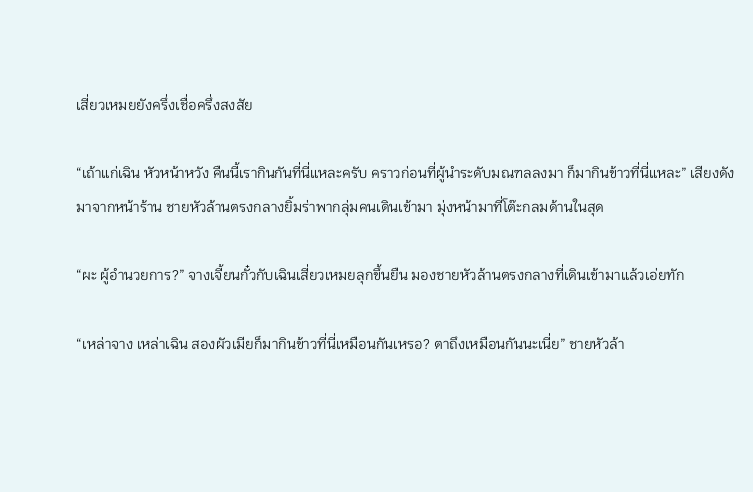เสี่ยวเหมยยังครึ่งเชื่อครึ่งสงสัย

“เถ้าแก่เฉิน หัวหน้าหวัง คืนนี้เรากินกันที่นี่แหละครับ คราวก่อนที่ผู้นำระดับมณฑลลงมา ก็มากินข้าวที่นี่แหละ” เสียงดังมาจากหน้าร้าน ชายหัวล้านตรงกลางยิ้มร่าพากลุ่มคนเดินเข้ามา มุ่งหน้ามาที่โต๊ะกลมด้านในสุด

“ผะ ผู้อำนวยการ?” จางเจี้ยนกั๋วกับเฉินเสี่ยวเหมยลุกขึ้นยืน มองชายหัวล้านตรงกลางที่เดินเข้ามาแล้วเอ่ยทัก

“เหล่าจาง เหล่าเฉิน สองผัวเมียก็มากินข้าวที่นี่เหมือนกันเหรอ? ตาถึงเหมือนกันนะเนี่ย” ชายหัวล้า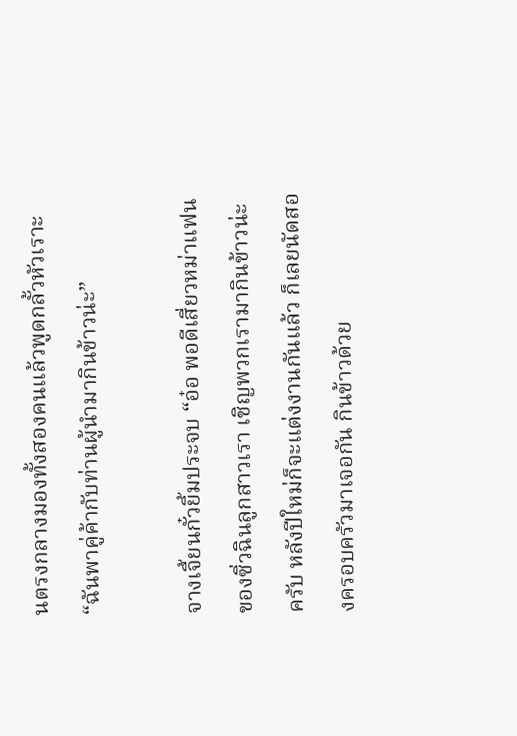นตรงกลางมองทั้งสองคนแล้วพูดกลั้วหัวเราะ “ฉันพาคู่ค้ากับท่านผู้นำมากินข้าวน่ะ”

จางเจี้ยนกั๋วยิ้มประจบ “อ๋อ พอดีเสี่ยวหม่าแฟนของซิ่วฉินลูกสาวเรา เชิญพวกเรามากินข้าวน่ะครับ หลังปีใหม่ก็จะแต่งงานกันแล้ว ก็เลยนัดสองครอบครัวมาเจอกัน กินข้าวด้วย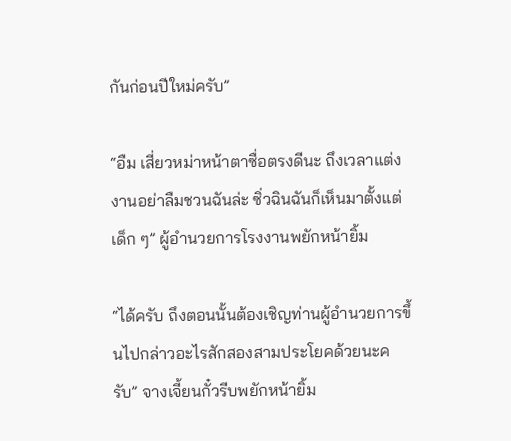กันก่อนปีใหม่ครับ”

“อืม เสี่ยวหม่าหน้าตาซื่อตรงดีนะ ถึงเวลาแต่งงานอย่าลืมชวนฉันล่ะ ซิ่วฉินฉันก็เห็นมาตั้งแต่เด็ก ๆ” ผู้อำนวยการโรงงานพยักหน้ายิ้ม

“ได้ครับ ถึงตอนนั้นต้องเชิญท่านผู้อำนวยการขึ้นไปกล่าวอะไรสักสองสามประโยคด้วยนะครับ” จางเจี้ยนกั๋วรีบพยักหน้ายิ้ม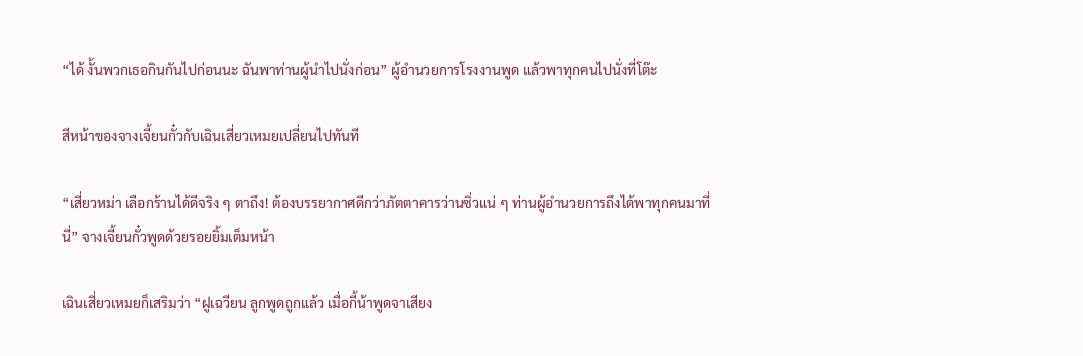“ได้ งั้นพวกเธอกินกันไปก่อนนะ ฉันพาท่านผู้นำไปนั่งก่อน” ผู้อำนวยการโรงงานพูด แล้วพาทุกคนไปนั่งที่โต๊ะ

สีหน้าของจางเจี้ยนกั๋วกับเฉินเสี่ยวเหมยเปลี่ยนไปทันที

“เสี่ยวหม่า เลือกร้านได้ดีจริง ๆ ตาถึง! ต้องบรรยากาศดีกว่าภัตตาคารว่านซิ่วแน่ ๆ ท่านผู้อำนวยการถึงได้พาทุกคนมาที่นี่” จางเจี้ยนกั๋วพูดด้วยรอยยิ้มเต็มหน้า

เฉินเสี่ยวเหมยก็เสริมว่า “ฝูเฉวียน ลูกพูดถูกแล้ว เมื่อกี้น้าพูดจาเสียง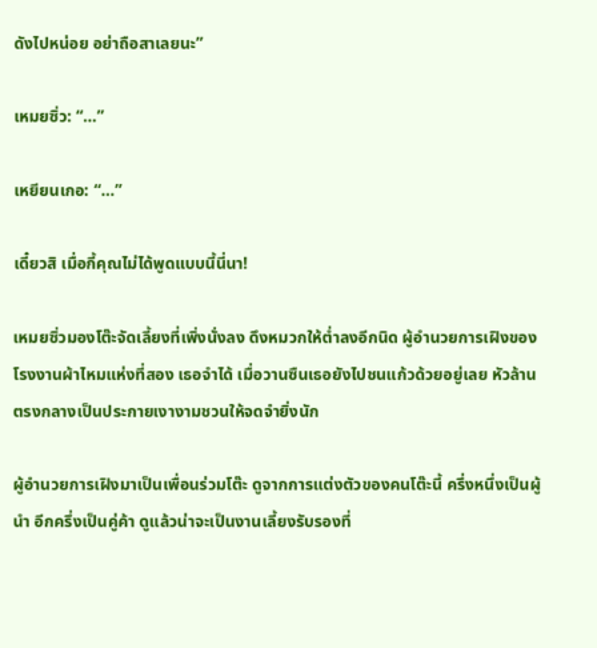ดังไปหน่อย อย่าถือสาเลยนะ”

เหมยซิ่ว: “…”

เหยียนเกอ: “…”

เดี๋ยวสิ เมื่อกี้คุณไม่ได้พูดแบบนี้นี่นา!

เหมยซิ่วมองโต๊ะจัดเลี้ยงที่เพิ่งนั่งลง ดึงหมวกให้ต่ำลงอีกนิด ผู้อำนวยการเฝิงของโรงงานผ้าไหมแห่งที่สอง เธอจำได้ เมื่อวานซืนเธอยังไปชนแก้วด้วยอยู่เลย หัวล้านตรงกลางเป็นประกายเงางามชวนให้จดจำยิ่งนัก

ผู้อำนวยการเฝิงมาเป็นเพื่อนร่วมโต๊ะ ดูจากการแต่งตัวของคนโต๊ะนี้ ครึ่งหนึ่งเป็นผู้นำ อีกครึ่งเป็นคู่ค้า ดูแล้วน่าจะเป็นงานเลี้ยงรับรองที่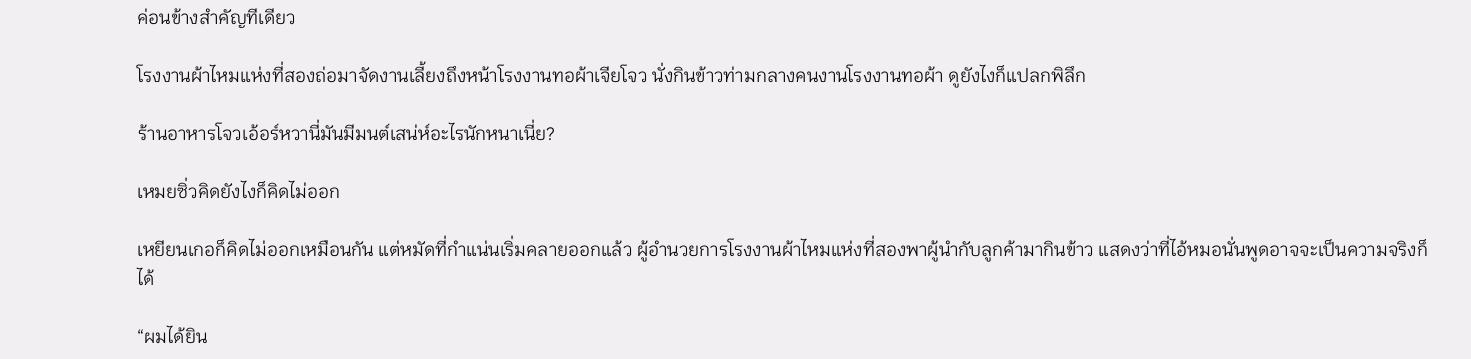ค่อนข้างสำคัญทีเดียว

โรงงานผ้าไหมแห่งที่สองถ่อมาจัดงานเลี้ยงถึงหน้าโรงงานทอผ้าเจียโจว นั่งกินข้าวท่ามกลางคนงานโรงงานทอผ้า ดูยังไงก็แปลกพิลึก

ร้านอาหารโจวเอ้อร์หวานี่มันมีมนต์เสน่ห์อะไรนักหนาเนี่ย?

เหมยซิ่วคิดยังไงก็คิดไม่ออก

เหยียนเกอก็คิดไม่ออกเหมือนกัน แต่หมัดที่กำแน่นเริ่มคลายออกแล้ว ผู้อำนวยการโรงงานผ้าไหมแห่งที่สองพาผู้นำกับลูกค้ามากินข้าว แสดงว่าที่ไอ้หมอนั่นพูดอาจจะเป็นความจริงก็ได้

“ผมได้ยิน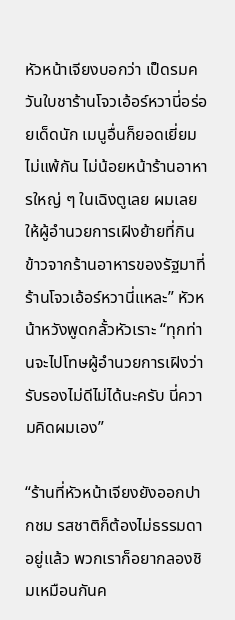หัวหน้าเจียงบอกว่า เป็ดรมควันใบชาร้านโจวเอ้อร์หวานี่อร่อยเด็ดนัก เมนูอื่นก็ยอดเยี่ยมไม่แพ้กัน ไม่น้อยหน้าร้านอาหารใหญ่ ๆ ในเฉิงตูเลย ผมเลยให้ผู้อำนวยการเฝิงย้ายที่กินข้าวจากร้านอาหารของรัฐมาที่ร้านโจวเอ้อร์หวานี่แหละ” หัวหน้าหวังพูดกลั้วหัวเราะ “ทุกท่านจะไปโทษผู้อำนวยการเฝิงว่ารับรองไม่ดีไม่ได้นะครับ นี่ความคิดผมเอง”

“ร้านที่หัวหน้าเจียงยังออกปากชม รสชาติก็ต้องไม่ธรรมดาอยู่แล้ว พวกเราก็อยากลองชิมเหมือนกันค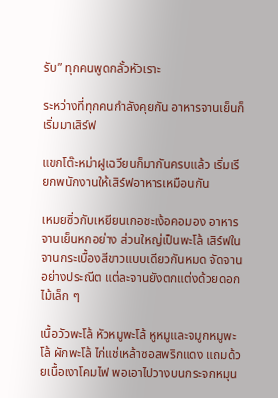รับ” ทุกคนพูดกลั้วหัวเราะ

ระหว่างที่ทุกคนกำลังคุยกัน อาหารจานเย็นก็เริ่มมาเสิร์ฟ

แขกโต๊ะหม่าฝูเฉวียนก็มากันครบแล้ว เริ่มเรียกพนักงานให้เสิร์ฟอาหารเหมือนกัน

เหมยซิ่วกับเหยียนเกอชะเง้อคอมอง อาหารจานเย็นหกอย่าง ส่วนใหญ่เป็นพะโล้ เสิร์ฟในจานกระเบื้องสีขาวแบบเดียวกันหมด จัดจานอย่างประณีต แต่ละจานยังตกแต่งด้วยดอกไม้เล็ก ๆ

เนื้อวัวพะโล้ หัวหมูพะโล้ หูหมูและจมูกหมูพะโล้ ผักพะโล้ ไก่แช่เหล้าซอสพริกแดง แถมด้วยเนื้อเงาโคมไฟ พอเอาไปวางบนกระจกหมุน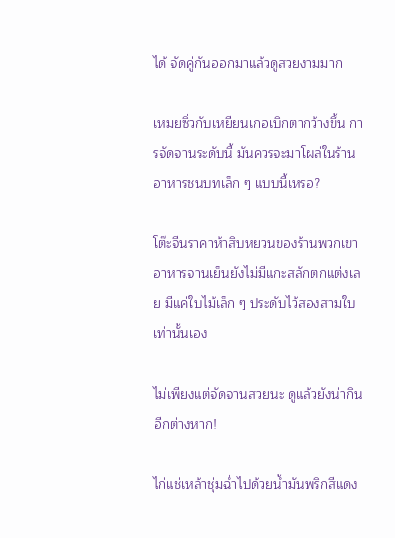ได้ จัดคู่กันออกมาแล้วดูสวยงามมาก

เหมยซิ่วกับเหยียนเกอเบิกตากว้างขึ้น การจัดจานระดับนี้ มันควรจะมาโผล่ในร้านอาหารชนบทเล็ก ๆ แบบนี้เหรอ?

โต๊ะจีนราคาห้าสิบหยวนของร้านพวกเขา อาหารจานเย็นยังไม่มีแกะสลักตกแต่งเลย มีแค่ใบไม้เล็ก ๆ ประดับไว้สองสามใบเท่านั้นเอง

ไม่เพียงแต่จัดจานสวยนะ ดูแล้วยังน่ากินอีกต่างหาก!

ไก่แช่เหล้าชุ่มฉ่ำไปด้วยน้ำมันพริกสีแดง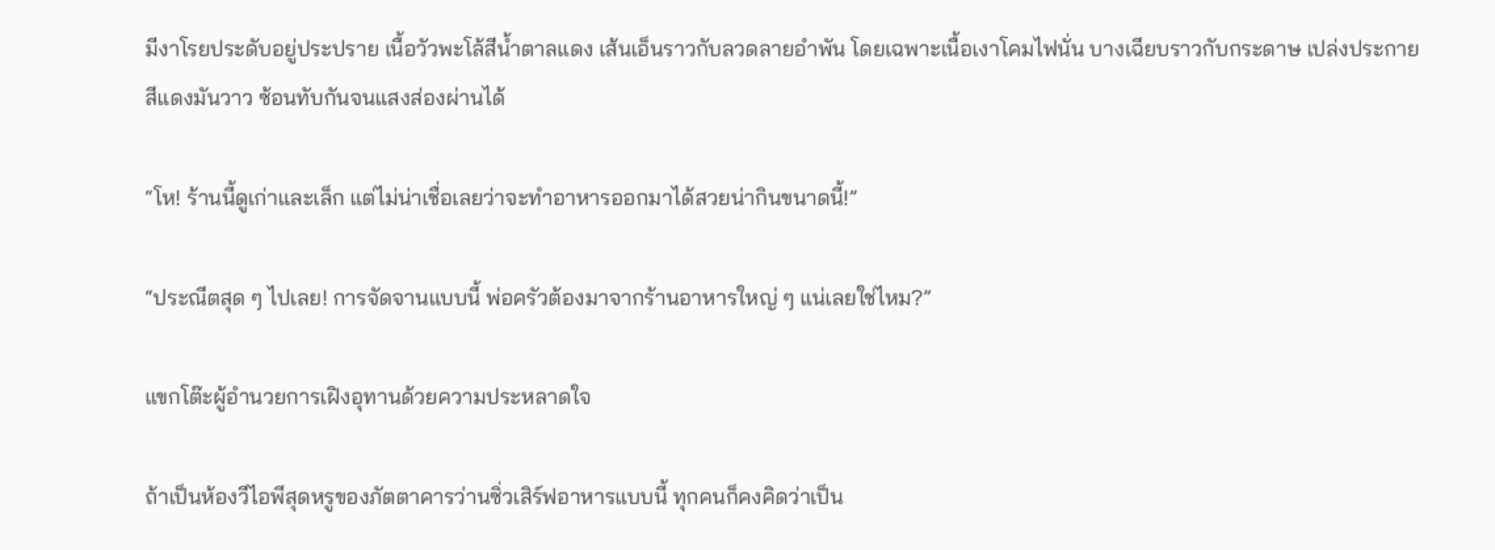มีงาโรยประดับอยู่ประปราย เนื้อวัวพะโล้สีน้ำตาลแดง เส้นเอ็นราวกับลวดลายอำพัน โดยเฉพาะเนื้อเงาโคมไฟนั่น บางเฉียบราวกับกระดาษ เปล่งประกายสีแดงมันวาว ซ้อนทับกันจนแสงส่องผ่านได้

“โห! ร้านนี้ดูเก่าและเล็ก แต่ไม่น่าเชื่อเลยว่าจะทำอาหารออกมาได้สวยน่ากินขนาดนี้!”

“ประณีตสุด ๆ ไปเลย! การจัดจานแบบนี้ พ่อครัวต้องมาจากร้านอาหารใหญ่ ๆ แน่เลยใช่ไหม?”

แขกโต๊ะผู้อำนวยการเฝิงอุทานด้วยความประหลาดใจ

ถ้าเป็นห้องวีไอพีสุดหรูของภัตตาคารว่านซิ่วเสิร์ฟอาหารแบบนี้ ทุกคนก็คงคิดว่าเป็น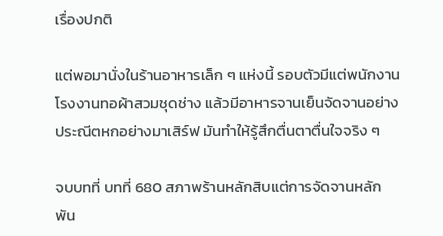เรื่องปกติ

แต่พอมานั่งในร้านอาหารเล็ก ๆ แห่งนี้ รอบตัวมีแต่พนักงานโรงงานทอผ้าสวมชุดช่าง แล้วมีอาหารจานเย็นจัดจานอย่างประณีตหกอย่างมาเสิร์ฟ มันทำให้รู้สึกตื่นตาตื่นใจจริง ๆ

จบบทที่ บทที่ 680 สภาพร้านหลักสิบแต่การจัดจานหลักพัน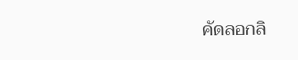คัดลอกลิ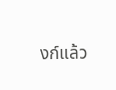งก์แล้ว